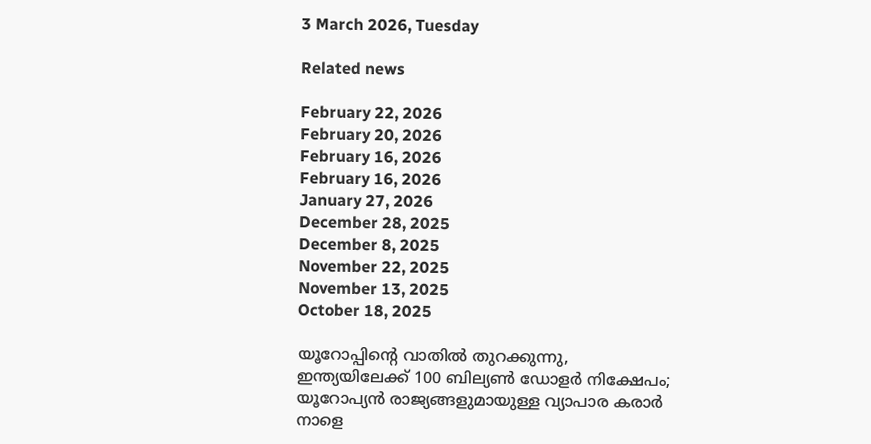3 March 2026, Tuesday

Related news

February 22, 2026
February 20, 2026
February 16, 2026
February 16, 2026
January 27, 2026
December 28, 2025
December 8, 2025
November 22, 2025
November 13, 2025
October 18, 2025

യൂറോപ്പിന്റെ വാതില്‍ തുറക്കുന്നു, ഇന്ത്യയിലേക്ക് 100 ബില്യണ്‍ ഡോളര്‍ നിക്ഷേപം; യൂറോപ്യന്‍ രാജ്യങ്ങളുമായുള്ള വ്യാപാര കരാര്‍ നാളെ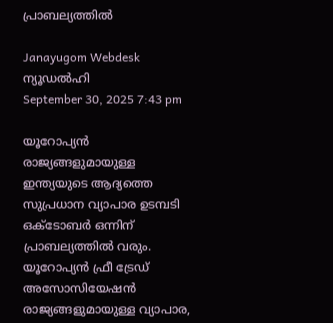പ്രാബല്യത്തിൽ

Janayugom Webdesk
ന്യൂഡല്‍ഹി
September 30, 2025 7:43 pm

യൂറോപ്യന്‍ രാജ്യങ്ങളുമായുള്ള ഇന്ത്യയുടെ ആദ്യത്തെ സുപ്രധാന വ്യാപാര ഉടമ്പടി ഒക്ടോബര്‍ ഒന്നിന് പ്രാബല്യത്തില്‍ വരും. യൂറോപ്യന്‍ ഫ്രീ ട്രേഡ് അസോസിയേഷന്‍ രാജ്യങ്ങളുമായുള്ള വ്യാപാര,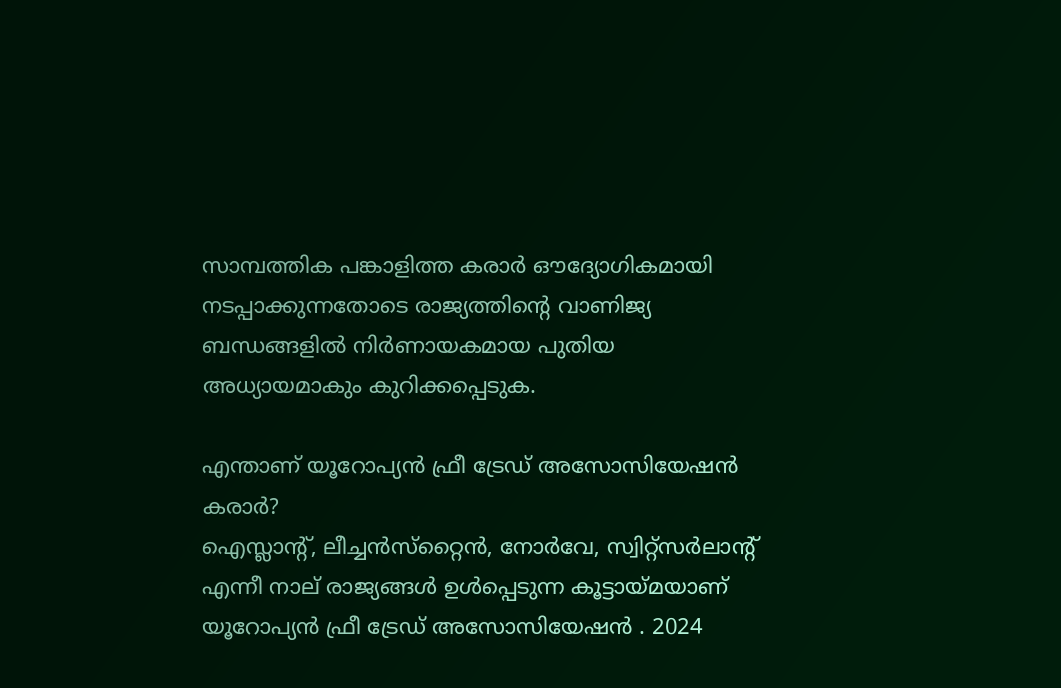സാമ്പത്തിക പങ്കാളിത്ത കരാര്‍ ഔദ്യോഗികമായി നടപ്പാക്കുന്നതോടെ രാജ്യത്തിന്റെ വാണിജ്യ ബന്ധങ്ങളില്‍ നിര്‍ണായകമായ പുതിയ അധ്യായമാകും കുറിക്കപ്പെടുക.

എന്താണ് യൂറോപ്യന്‍ ഫ്രീ ട്രേഡ് അസോസിയേഷന്‍ കരാര്‍?
ഐസ്ലാന്റ്, ലീച്ചന്‍സ്‌റ്റൈന്‍, നോര്‍വേ, സ്വിറ്റ്സര്‍ലാന്റ് എന്നീ നാല് രാജ്യങ്ങള്‍ ഉള്‍പ്പെടുന്ന കൂട്ടായ്മയാണ് യൂറോപ്യന്‍ ഫ്രീ ട്രേഡ് അസോസിയേഷന്‍ . 2024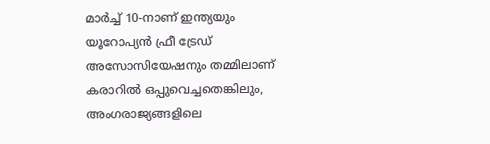മാര്‍ച്ച് 10‑നാണ് ഇന്ത്യയും യൂറോപ്യന്‍ ഫ്രീ ട്രേഡ് അസോസിയേഷനും തമ്മിലാണ് കരാറില്‍ ഒപ്പുവെച്ചതെങ്കിലും, അംഗരാജ്യങ്ങളിലെ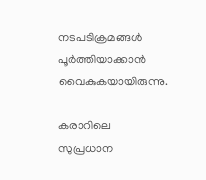നടപടിക്രമങ്ങള്‍ പൂര്‍ത്തിയാക്കാന്‍ വൈകുകയായിരുന്നു.

കരാറിലെ സുപ്രധാന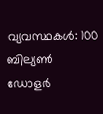വ്യവസ്ഥകള്‍: 100 ബില്യണ്‍ ഡോളര്‍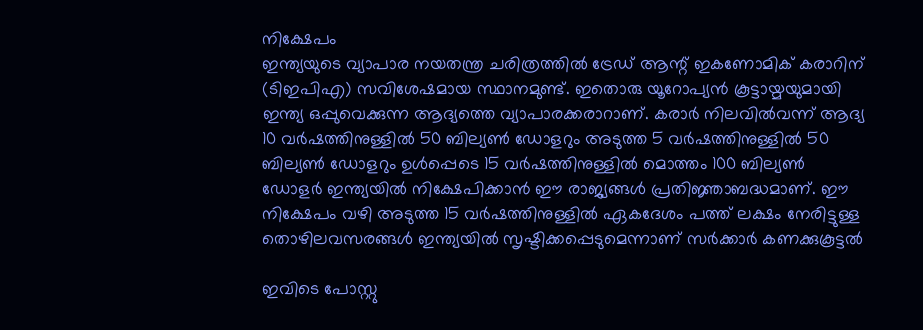നിക്ഷേപം
ഇന്ത്യയുടെ വ്യാപാര നയതന്ത്ര ചരിത്രത്തില്‍ ട്രേഡ് ആന്റ് ഇകണോമിക് കരാറിന് (ടിഇപിഎ) സവിശേഷമായ സ്ഥാനമുണ്ട്. ഇതൊരു യൂറോപ്യന്‍ കൂട്ടായ്മയുമായി ഇന്ത്യ ഒപ്പുവെക്കുന്ന ആദ്യത്തെ വ്യാപാരക്കരാറാണ്. കരാര്‍ നിലവില്‍വന്ന് ആദ്യ 10 വര്‍ഷത്തിനുള്ളില്‍ 50 ബില്യണ്‍ ഡോളറും അടുത്ത 5 വര്‍ഷത്തിനുള്ളില്‍ 50 ബില്യണ്‍ ഡോളറും ഉള്‍പ്പെടെ 15 വര്‍ഷത്തിനുള്ളില്‍ മൊത്തം 100 ബില്യണ്‍ ഡോളര്‍ ഇന്ത്യയില്‍ നിക്ഷേപിക്കാന്‍ ഈ രാജ്യങ്ങള്‍ പ്രതിജ്ഞാബദ്ധമാണ്. ഈ നിക്ഷേപം വഴി അടുത്ത 15 വര്‍ഷത്തിനുള്ളില്‍ ഏകദേശം പത്ത് ലക്ഷം നേരിട്ടുള്ള തൊഴിലവസരങ്ങള്‍ ഇന്ത്യയില്‍ സൃഷ്ടിക്കപ്പെടുമെന്നാണ് സര്‍ക്കാര്‍ കണക്കുകൂട്ടല്‍

ഇവിടെ പോസ്റ്റു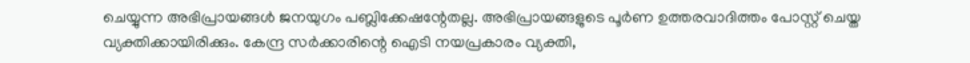ചെയ്യുന്ന അഭിപ്രായങ്ങള്‍ ജനയുഗം പബ്ലിക്കേഷന്റേതല്ല. അഭിപ്രായങ്ങളുടെ പൂര്‍ണ ഉത്തരവാദിത്തം പോസ്റ്റ് ചെയ്ത വ്യക്തിക്കായിരിക്കും. കേന്ദ്ര സര്‍ക്കാരിന്റെ ഐടി നയപ്രകാരം വ്യക്തി,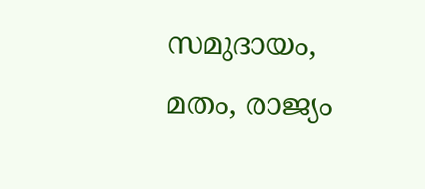സമുദായം, മതം, രാജ്യം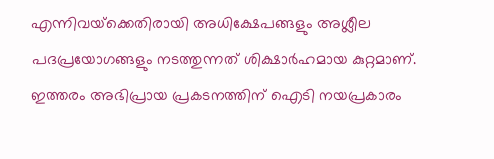എന്നിവയ്‌ക്കെതിരായി അധിക്ഷേപങ്ങളും അശ്ലീല പദപ്രയോഗങ്ങളും നടത്തുന്നത് ശിക്ഷാര്‍ഹമായ കുറ്റമാണ്. ഇത്തരം അഭിപ്രായ പ്രകടനത്തിന് ഐടി നയപ്രകാരം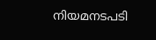നിയമനടപടി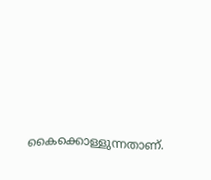കൈക്കൊള്ളുന്നതാണ്.